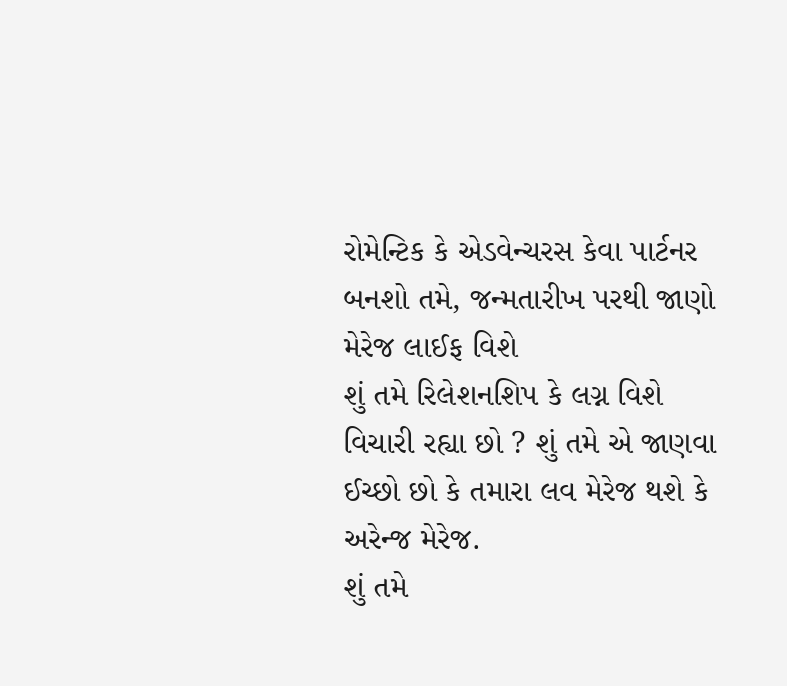રોમેન્ટિક કે એડવેન્ચરસ કેવા પાર્ટનર બનશો તમે, જન્મતારીખ પરથી જાણો મેરેજ લાઈફ વિશે
શું તમે રિલેશનશિપ કે લગ્ન વિશે વિચારી રહ્યા છો ? શું તમે એ જાણવા ઈચ્છો છો કે તમારા લવ મેરેજ થશે કે અરેન્જ મેરેજ.
શું તમે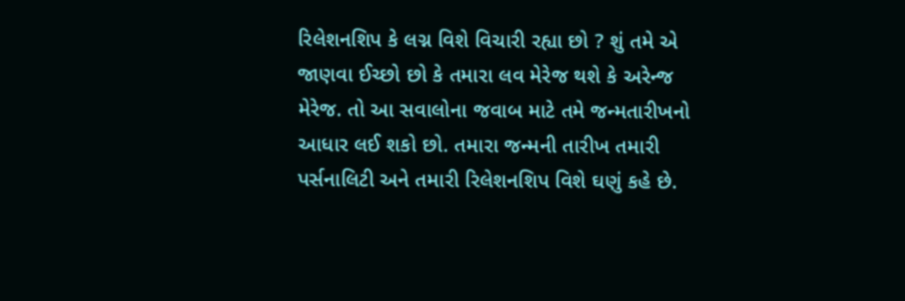રિલેશનશિપ કે લગ્ન વિશે વિચારી રહ્યા છો ? શું તમે એ જાણવા ઈચ્છો છો કે તમારા લવ મેરેજ થશે કે અરેન્જ મેરેજ. તો આ સવાલોના જવાબ માટે તમે જન્મતારીખનો આધાર લઈ શકો છો. તમારા જન્મની તારીખ તમારી પર્સનાલિટી અને તમારી રિલેશનશિપ વિશે ઘણું કહે છે.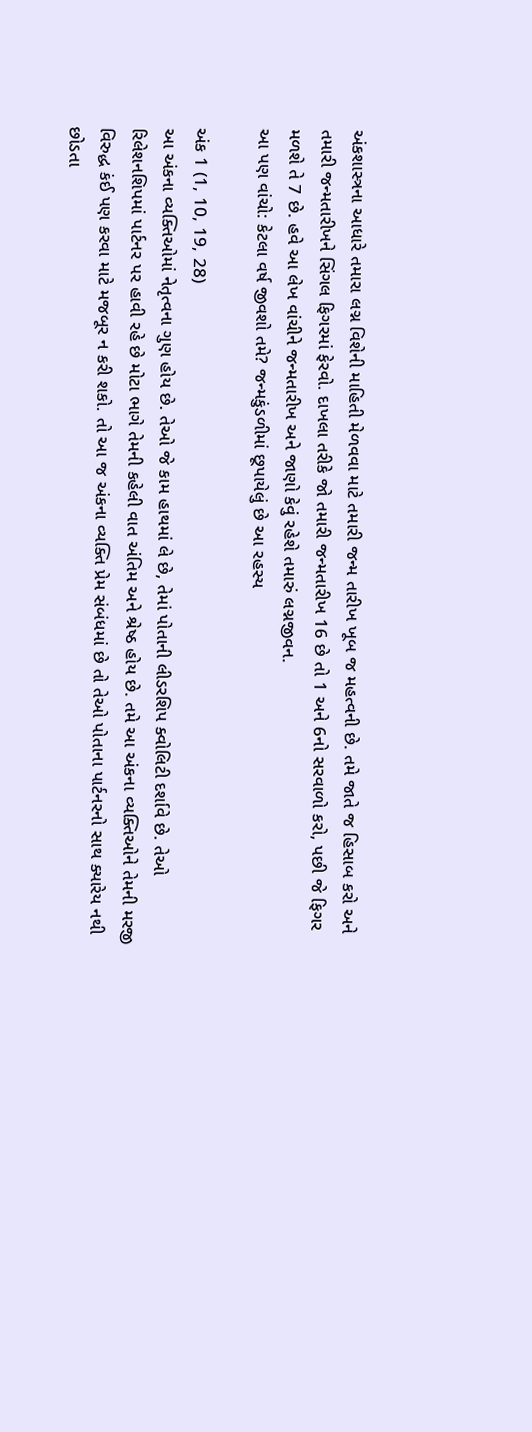અંકશાસ્ત્રના આધારે તમારા લગ્ન વિશેની માહિતી મેળવવા માટે તમારી જન્મ તારીખ ખૂબ જ મહત્વની છે. તમે જાતે જ હિસાબ કરો અને તમારી જન્મતારીખને સિંગલ ફિગરમાં ફેરવો. દાખલા તરીકે જો તમારી જન્મતારીખ 16 છે તો 1 અને 6નો સરવાળો કરો, પછી જે ફિગર મળશે તે 7 છે. હવે આ લેખ વાંચીને જન્મતારીખ અને જાણો કેવું રહેશે તમારું લગ્નજીવન.
આ પણ વાંચો: કેટલા વર્ષ જીવશો તમે? જન્મકુંડળીમાં છૂપાયેલું છે આ રહસ્ય

અંક 1 (1, 10, 19, 28)
આ અંકના વ્યક્તિઓમાં નેતૃત્વના ગુણ હોય છે. તેઓ જે કામ હાથમાં લે છે, તેમાં પોતાની લીડરશિપ ક્વોલિટી દર્શાવે છે. તેઓ રિલેશનશિપમાં પાર્ટનર પર હાવી રહે છે મોટા ભાગે તેમની કહેલી વાત અંતિમ અને શ્રેષ્ઠ હોય છે. તમે આ અંકના વ્યક્તિઓને તેમની મરજી વિરુદ્ધ કંઈ પણ કરવા માટે મજબૂર ન કરી શકો. તો આ જ અંકના વ્યક્તિ પ્રેમ સંબંધમાં છે તો તેઓ પોતાના પાર્ટનરનો સાથ ક્યારેય નથી છોડતા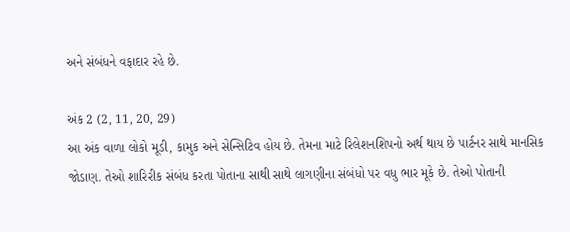અને સંબંધને વફાદાર રહે છે.

અંક 2 (2, 11, 20, 29)
આ અંક વાળા લોકો મૂડી, કામુક અને સેન્સિટિવ હોય છે. તેમના માટે રિલેશનશિપનો અર્થ થાય છે પાર્ટનર સાથે માનસિક જોડાણ. તેઓ શારિરીક સંબંધ કરતા પોતાના સાથી સાથે લાગણીના સંબંધો પર વધુ ભાર મૂકે છે. તેઓ પોતાની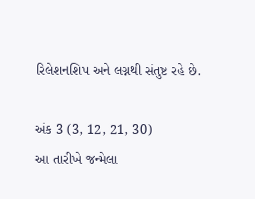રિલેશનશિપ અને લગ્નથી સંતુષ્ટ રહે છે.

અંક 3 (3, 12, 21, 30)
આ તારીખે જન્મેલા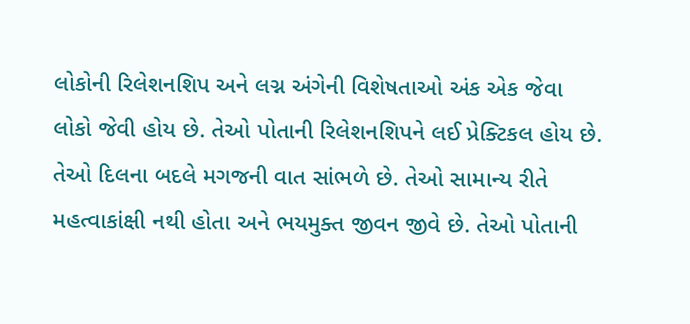લોકોની રિલેશનશિપ અને લગ્ન અંગેની વિશેષતાઓ અંક એક જેવા લોકો જેવી હોય છે. તેઓ પોતાની રિલેશનશિપને લઈ પ્રેક્ટિકલ હોય છે. તેઓ દિલના બદલે મગજની વાત સાંભળે છે. તેઓ સામાન્ય રીતે મહત્વાકાંક્ષી નથી હોતા અને ભયમુક્ત જીવન જીવે છે. તેઓ પોતાની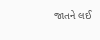જાતને લઈ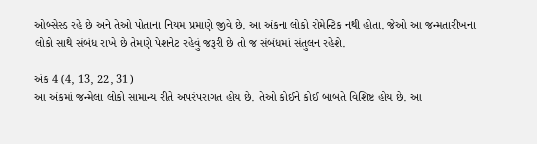ઓબ્સેસ્ડ રહે છે અને તેઓ પોતાના નિયમ પ્રમાણે જીવે છે. આ અંકના લોકો રોમેન્ટિક નથી હોતા. જેઓ આ જન્મતારીખના લોકો સાથે સંબંધ રાખે છે તેમણે પેશનેટ રહેવું જરૂરી છે તો જ સંબંધમાં સંતુલન રહેશે.

અંક 4 (4, 13, 22, 31)
આ અંકમાં જન્મેલા લોકો સામાન્ય રીતે અપરંપરાગત હોય છે. તેઓ કોઈને કોઈ બાબતે વિશિષ્ટ હોય છે. આ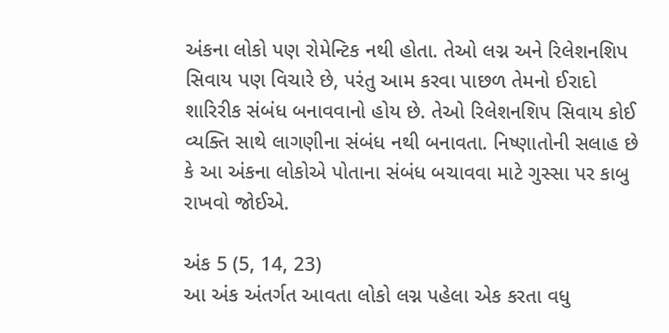અંકના લોકો પણ રોમેન્ટિક નથી હોતા. તેઓ લગ્ન અને રિલેશનશિપ સિવાય પણ વિચારે છે, પરંતુ આમ કરવા પાછળ તેમનો ઈરાદો શારિરીક સંબંધ બનાવવાનો હોય છે. તેઓ રિલેશનશિપ સિવાય કોઈ વ્યક્તિ સાથે લાગણીના સંબંધ નથી બનાવતા. નિષ્ણાતોની સલાહ છે કે આ અંકના લોકોએ પોતાના સંબંધ બચાવવા માટે ગુસ્સા પર કાબુ રાખવો જોઈએ.

અંક 5 (5, 14, 23)
આ અંક અંતર્ગત આવતા લોકો લગ્ન પહેલા એક કરતા વધુ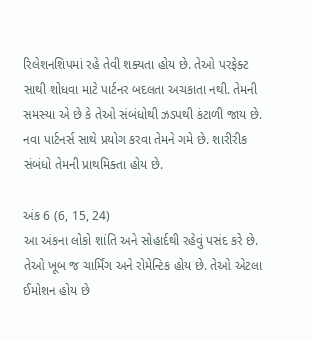રિલેશનશિપમાં રહે તેવી શક્યતા હોય છે. તેઓ પરફેક્ટ સાથી શોધવા માટે પાર્ટનર બદલતા અચકાતા નથી. તેમની સમસ્યા એ છે કે તેઓ સંબંધોથી ઝડપથી કંટાળી જાય છે. નવા પાર્ટનર્સ સાથે પ્રયોગ કરવા તેમને ગમે છે. શારીરીક સંબંધો તેમની પ્રાથમિક્તા હોય છે.

અંક 6 (6, 15, 24)
આ અંકના લોકો શાંતિ અને સોહાર્દથી રહેવું પસંદ કરે છે. તેઓ ખૂબ જ ચાર્મિંગ અને રોમેન્ટિક હોય છે. તેઓ એટલા ઈમોશન હોય છે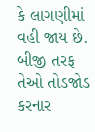કે લાગણીમાં વહી જાય છે. બીજી તરફ તેઓ તોડજોડ કરનાર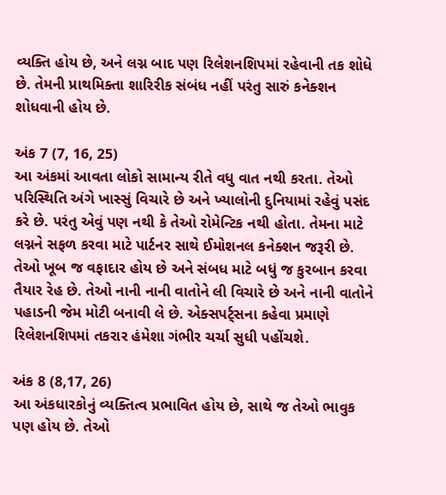વ્યક્તિ હોય છે, અને લગ્ન બાદ પણ રિલેશનશિપમાં રહેવાની તક શોધે છે. તેમની પ્રાથમિક્તા શારિરીક સંબંધ નહીં પરંતુ સારું કનેક્શન શોધવાની હોય છે.

અંક 7 (7, 16, 25)
આ અંકમાં આવતા લોકો સામાન્ય રીતે વધુ વાત નથી કરતા. તેઓ પરિસ્થિતિ અંગે ખાસ્સું વિચારે છે અને ખ્યાલોની દુનિયામાં રહેવું પસંદ કરે છે. પરંતુ એવું પણ નથી કે તેઓ રોમેન્ટિક નથી હોતા. તેમના માટે લગ્નને સફળ કરવા માટે પાર્ટનર સાથે ઈમોશનલ કનેક્શન જરૂરી છે. તેઓ ખૂબ જ વફાદાર હોય છે અને સંબધ માટે બધું જ કુરબાન કરવા તૈયાર રેહ છે. તેઓ નાની નાની વાતોને લી વિચારે છે અને નાની વાતોને પહાડની જેમ મોટી બનાવી લે છે. એક્સપર્ટ્સના કહેવા પ્રમાણે રિલેશનશિપમાં તકરાર હંમેશા ગંભીર ચર્ચા સુધી પહોંચશે.

અંક 8 (8,17, 26)
આ અંકધારકોનું વ્યક્તિત્વ પ્રભાવિત હોય છે, સાથે જ તેઓ ભાવુક પણ હોય છે. તેઓ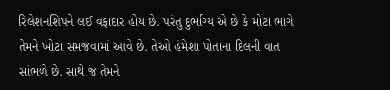રિલેશનશિપને લઈ વફાદાર હોય છે. પરંતુ દુર્ભાગ્ય એ છે કે મોટા ભાગે તેમને ખોટા સમજવામાં આવે છે. તેઓ હંમેશા પોતાના દિલની વાત સાંભળે છે. સાથે જ તેમને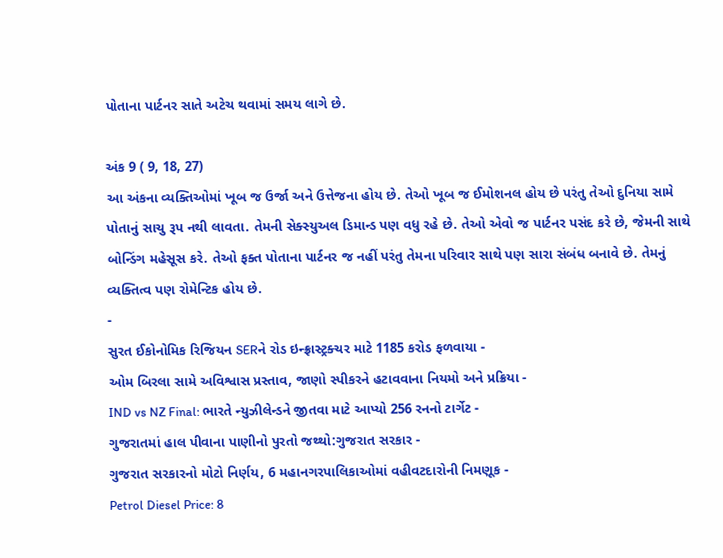પોતાના પાર્ટનર સાતે અટેચ થવામાં સમય લાગે છે.

અંક 9 ( 9, 18, 27)
આ અંકના વ્યક્તિઓમાં ખૂબ જ ઉર્જા અને ઉત્તેજના હોય છે. તેઓ ખૂબ જ ઈમોશનલ હોય છે પરંતુ તેઓ દુનિયા સામે પોતાનું સાચુ રૂપ નથી લાવતા. તેમની સેક્સ્યુઅલ ડિમાન્ડ પણ વધુ રહે છે. તેઓ એવો જ પાર્ટનર પસંદ કરે છે, જેમની સાથે બોન્ડિંગ મહેસૂસ કરે. તેઓ ફક્ત પોતાના પાર્ટનર જ નહીં પરંતુ તેમના પરિવાર સાથે પણ સારા સંબંધ બનાવે છે. તેમનું વ્યક્તિત્વ પણ રોમેન્ટિક હોય છે.
-
સુરત ઈકોનોમિક રિજિયન SERને રોડ ઇન્ફ્રાસ્ટ્રક્ચર માટે 1185 કરોડ ફળવાયા -
ઓમ બિરલા સામે અવિશ્વાસ પ્રસ્તાવ, જાણો સ્પીકરને હટાવવાના નિયમો અને પ્રક્રિયા -
IND vs NZ Final: ભારતે ન્યુઝીલેન્ડને જીતવા માટે આપ્યો 256 રનનો ટાર્ગેટ -
ગુજરાતમાં હાલ પીવાના પાણીનો પુરતો જથ્થો:ગુજરાત સરકાર -
ગુજરાત સરકારનો મોટો નિર્ણય, 6 મહાનગરપાલિકાઓમાં વહીવટદારોની નિમણૂક -
Petrol Diesel Price: 8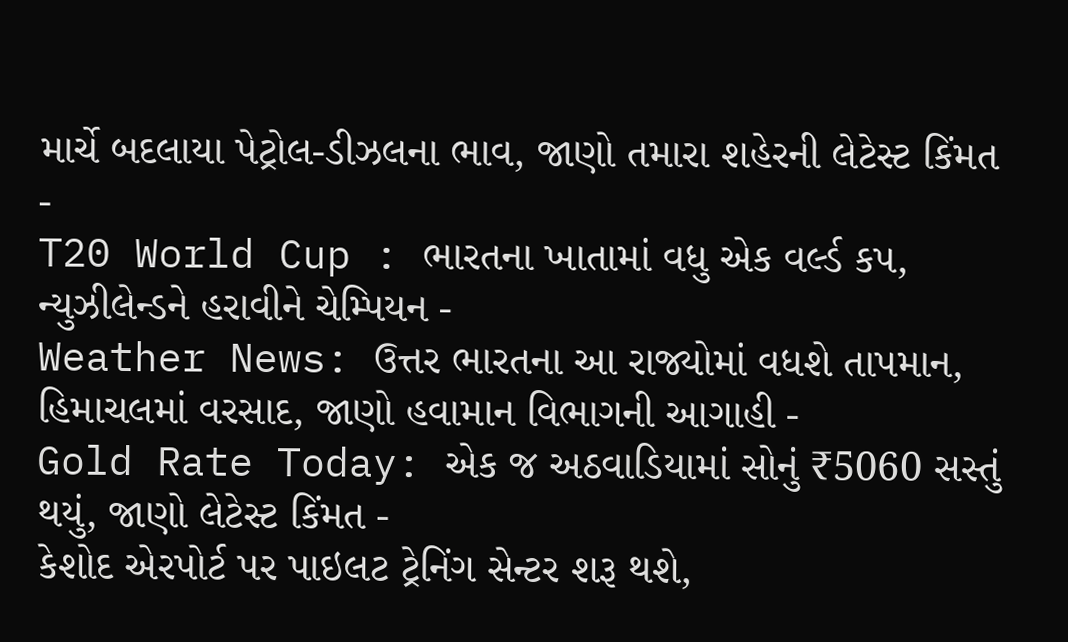માર્ચે બદલાયા પેટ્રોલ-ડીઝલના ભાવ, જાણો તમારા શહેરની લેટેસ્ટ કિંમત -
T20 World Cup : ભારતના ખાતામાં વધુ એક વર્લ્ડ કપ, ન્યુઝીલેન્ડને હરાવીને ચેમ્પિયન -
Weather News: ઉત્તર ભારતના આ રાજ્યોમાં વધશે તાપમાન, હિમાચલમાં વરસાદ, જાણો હવામાન વિભાગની આગાહી -
Gold Rate Today: એક જ અઠવાડિયામાં સોનું ₹5060 સસ્તું થયું, જાણો લેટેસ્ટ કિંમત -
કેશોદ એરપોર્ટ પર પાઇલટ ટ્રેનિંગ સેન્ટર શરૂ થશે,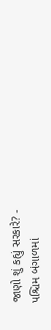જાણો શું કહ્યું સરકારે? -
પશ્ચિમ બંગાળમાં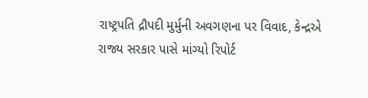રાષ્ટ્રપતિ દ્રૌપદી મુર્મુની અવગણના પર વિવાદ, કેન્દ્રએ રાજ્ય સરકાર પાસે માંગ્યો રિપોર્ટ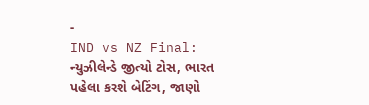-
IND vs NZ Final: ન્યુઝીલેન્ડે જીત્યો ટોસ, ભારત પહેલા કરશે બેટિંગ, જાણો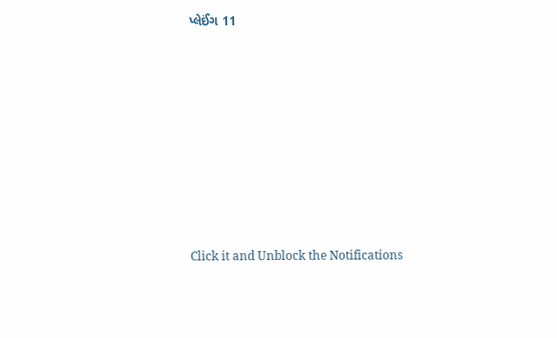પ્લેઈંગ 11









Click it and Unblock the Notifications